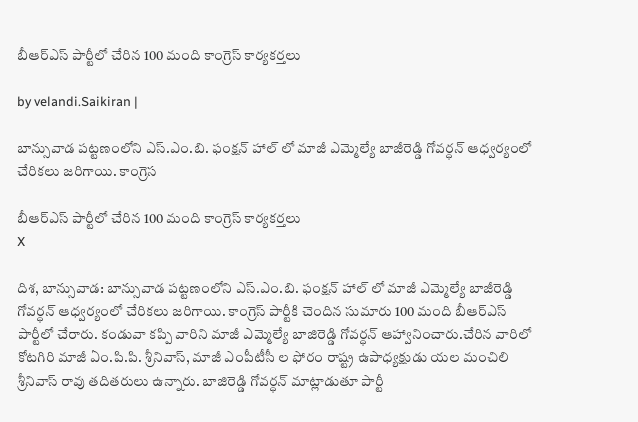బీఆర్ఎస్ పార్టీలో చేరిన 100 మంది కాంగ్రెస్ కార్యకర్తలు

by velandi.Saikiran |

బాన్సువాడ పట్టణంలోని ఎస్.ఎం.బి. ఫంక్షన్ హాల్ లో మాజీ ఎమ్మెల్యే బాజీరెడ్డి గోవర్ధన్ ఆధ్వర్యంలో చేరికలు జరిగాయి. కాంగ్రెస

బీఆర్ఎస్ పార్టీలో చేరిన 100 మంది కాంగ్రెస్ కార్యకర్తలు
X

దిశ, బాన్సువాడ: బాన్సువాడ పట్టణంలోని ఎస్.ఎం.బి. ఫంక్షన్ హాల్ లో మాజీ ఎమ్మెల్యే బాజీరెడ్డి గోవర్ధన్ ఆధ్వర్యంలో చేరికలు జరిగాయి. కాంగ్రెస్ పార్టీకి చెందిన సుమారు 100 మంది బీఆర్ఎస్ పార్టీలో చేరారు. కండువా కప్పి వారిని మాజీ ఎమ్మెల్యే బాజిరెడ్డి గోవర్ధన్ ఆహ్వానించారు.చేరిన వారిలో కోటగిరి మాజీ ఏం.పి.పి. శ్రీనివాస్, మాజీ ఎంపీటీసీ ల ఫోరం రాష్ట్ర ఉపాధ్యక్షుడు యల మంచిలి శ్రీనివాస్ రావు తదితరులు ఉన్నారు. బాజిరెడ్డి గోవర్ధన్ మాట్లాడుతూ పార్టీ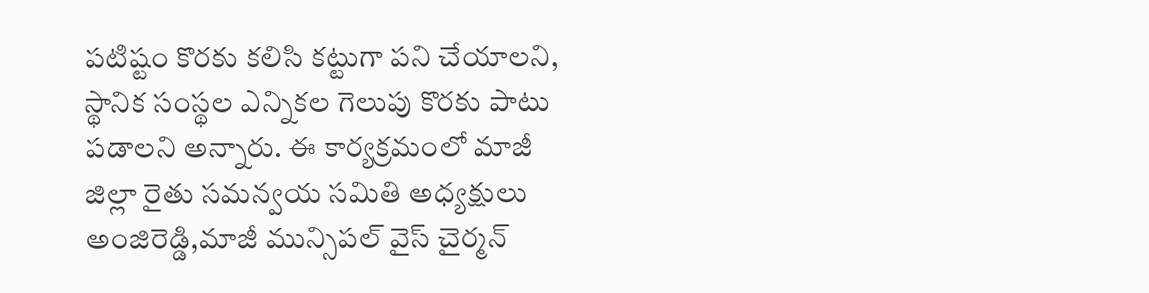పటిష్టం కొరకు కలిసి కట్టుగా పని చేయాలని, స్థానిక సంస్థల ఎన్నికల గెలుపు కొరకు పాటు పడాలని అన్నారు. ఈ కార్యక్రమంలో మాజీ జిల్లా రైతు సమన్వయ సమితి అధ్యక్షులు అంజిరెడ్డి,మాజీ మున్సిపల్ వైస్ చైర్మన్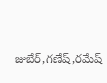జుబేర్,గణేష్,రమేష్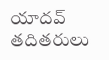యాదవ్ తదితరులు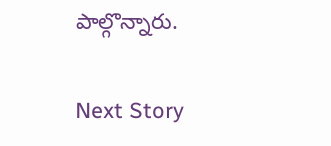పాల్గొన్నారు.

Next Story